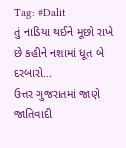Tag: #Dalit
તું નાડિયા થઈને મૂછો રાખે છે કહીને નશામાં ધૂત બે દરબારો...
ઉત્તર ગુજરાતમાં જાણે જાતિવાદી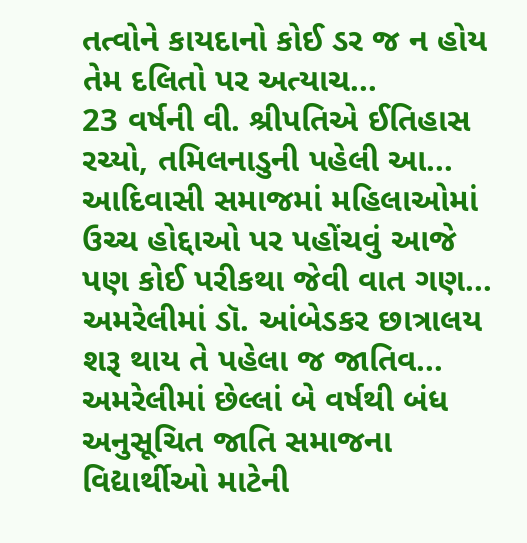તત્વોને કાયદાનો કોઈ ડર જ ન હોય તેમ દલિતો પર અત્યાચ...
23 વર્ષની વી. શ્રીપતિએ ઈતિહાસ રચ્યો, તમિલનાડુની પહેલી આ...
આદિવાસી સમાજમાં મહિલાઓમાં ઉચ્ચ હોદ્દાઓ પર પહોંચવું આજે પણ કોઈ પરીકથા જેવી વાત ગણ...
અમરેલીમાં ડૉ. આંબેડકર છાત્રાલય શરૂ થાય તે પહેલા જ જાતિવ...
અમરેલીમાં છેલ્લાં બે વર્ષથી બંધ અનુસૂચિત જાતિ સમાજના વિદ્યાર્થીઓ માટેની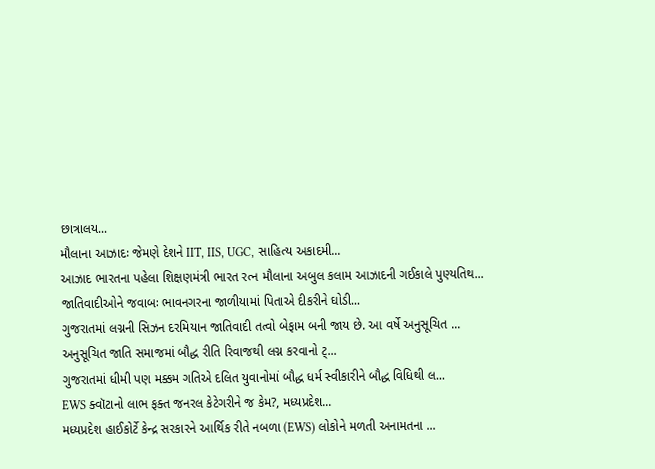છાત્રાલય...
મૌલાના આઝાદઃ જેમણે દેશને IIT, IIS, UGC, સાહિત્ય અકાદમી...
આઝાદ ભારતના પહેલા શિક્ષણમંત્રી ભારત રત્ન મૌલાના અબુલ કલામ આઝાદની ગઈકાલે પુણ્યતિથ...
જાતિવાદીઓને જવાબઃ ભાવનગરના જાળીયામાં પિતાએ દીકરીને ઘોડી...
ગુજરાતમાં લગ્નની સિઝન દરમિયાન જાતિવાદી તત્વો બેફામ બની જાય છે. આ વર્ષે અનુસૂચિત ...
અનુસૂચિત જાતિ સમાજમાં બૌદ્ધ રીતિ રિવાજથી લગ્ન કરવાનો ટ્...
ગુજરાતમાં ધીમી પણ મક્કમ ગતિએ દલિત યુવાનોમાં બૌદ્ધ ધર્મ સ્વીકારીને બૌદ્ધ વિધિથી લ...
EWS ક્વૉટાનો લાભ ફક્ત જનરલ કેટેગરીને જ કેમ?, મધ્યપ્રદેશ...
મધ્યપ્રદેશ હાઈકોર્ટે કેન્દ્ર સરકારને આર્થિક રીતે નબળા (EWS) લોકોને મળતી અનામતના ...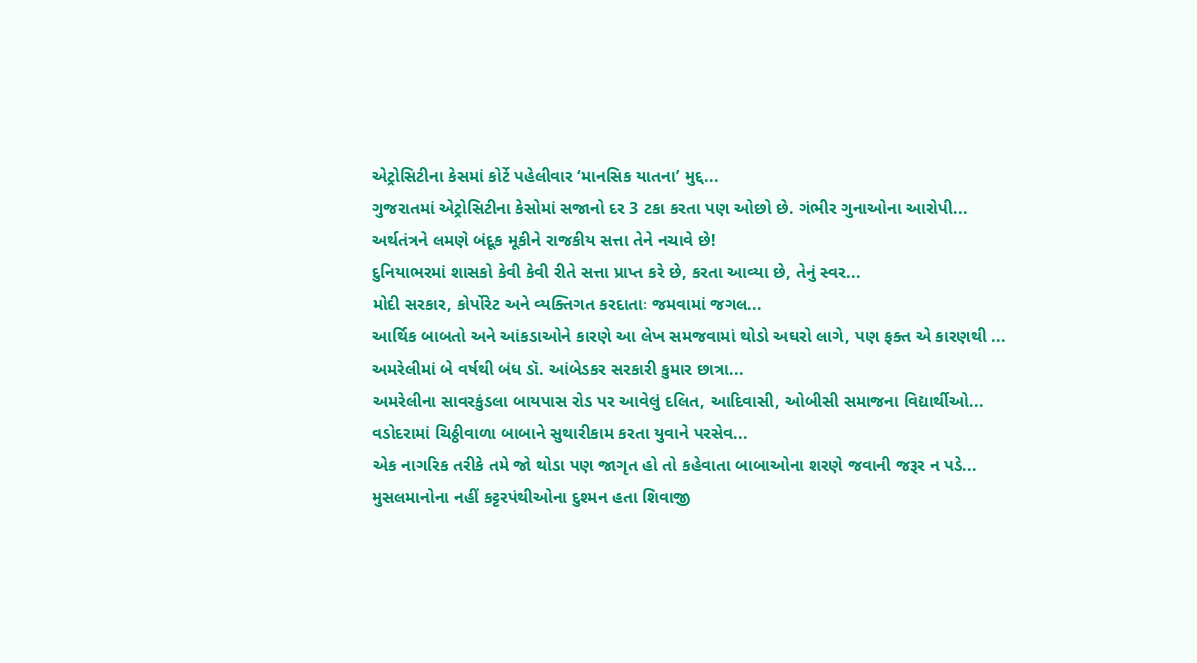એટ્રોસિટીના કેસમાં કોર્ટે પહેલીવાર ‘માનસિક યાતના’ મુદ્દ...
ગુજરાતમાં એટ્રોસિટીના કેસોમાં સજાનો દર 3 ટકા કરતા પણ ઓછો છે. ગંભીર ગુનાઓના આરોપી...
અર્થતંત્રને લમણે બંદૂક મૂકીને રાજકીય સત્તા તેને નચાવે છે!
દુનિયાભરમાં શાસકો કેવી કેવી રીતે સત્તા પ્રાપ્ત કરે છે, કરતા આવ્યા છે, તેનું સ્વર...
મોદી સરકાર, કોર્પોરેટ અને વ્યક્તિગત કરદાતાઃ જમવામાં જગલ...
આર્થિક બાબતો અને આંકડાઓને કારણે આ લેખ સમજવામાં થોડો અઘરો લાગે, પણ ફક્ત એ કારણથી ...
અમરેલીમાં બે વર્ષથી બંધ ડૉ. આંબેડકર સરકારી કુમાર છાત્રા...
અમરેલીના સાવરકુંડલા બાયપાસ રોડ પર આવેલું દલિત, આદિવાસી, ઓબીસી સમાજના વિદ્યાર્થીઓ...
વડોદરામાં ચિઠ્ઠીવાળા બાબાને સુથારીકામ કરતા યુવાને પરસેવ...
એક નાગરિક તરીકે તમે જો થોડા પણ જાગૃત હો તો કહેવાતા બાબાઓના શરણે જવાની જરૂર ન પડે...
મુસલમાનોના નહીં કટ્ટરપંથીઓના દુશ્મન હતા શિવાજી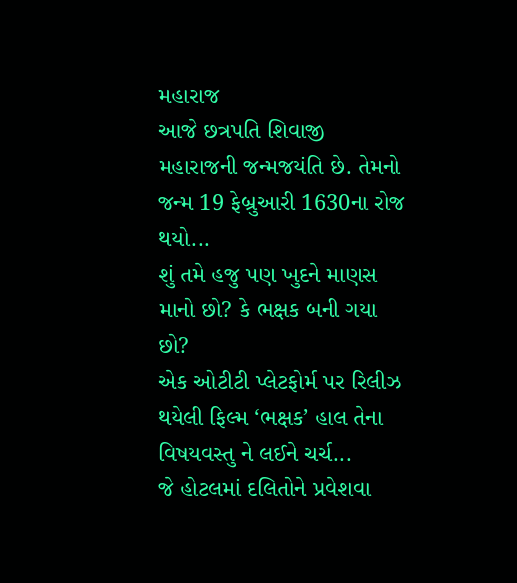મહારાજ
આજે છત્રપતિ શિવાજી મહારાજની જન્મજયંતિ છે. તેમનો જન્મ 19 ફેબ્રુઆરી 1630ના રોજ થયો...
શું તમે હજુ પણ ખુદને માણસ માનો છો? કે ભક્ષક બની ગયા છો?
એક ઓટીટી પ્લેટફોર્મ પર રિલીઝ થયેલી ફિલ્મ ‘ભક્ષક’ હાલ તેના વિષયવસ્તુ ને લઈને ચર્ચ...
જે હોટલમાં દલિતોને પ્રવેશવા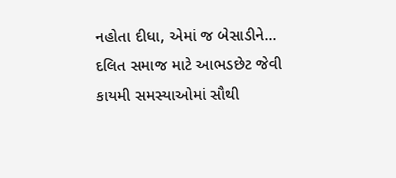નહોતા દીધા, એમાં જ બેસાડીને...
દલિત સમાજ માટે આભડછેટ જેવી કાયમી સમસ્યાઓમાં સૌથી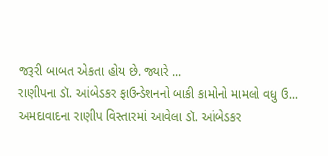જરૂરી બાબત એકતા હોય છે. જ્યારે ...
રાણીપના ડૉ. આંબેડકર ફાઉન્ડેશનનો બાકી કામોનો મામલો વધુ ઉ...
અમદાવાદના રાણીપ વિસ્તારમાં આવેલા ડૉ. આંબેડકર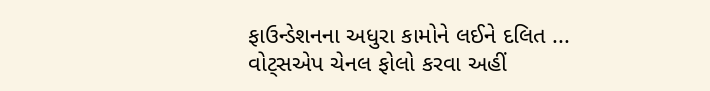ફાઉન્ડેશનના અધુરા કામોને લઈને દલિત ...
વોટ્સએપ ચેનલ ફોલો કરવા અહીં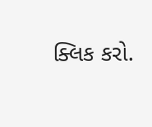ક્લિક કરો.